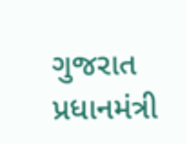ગુજરાત પ્રધાનમંત્રી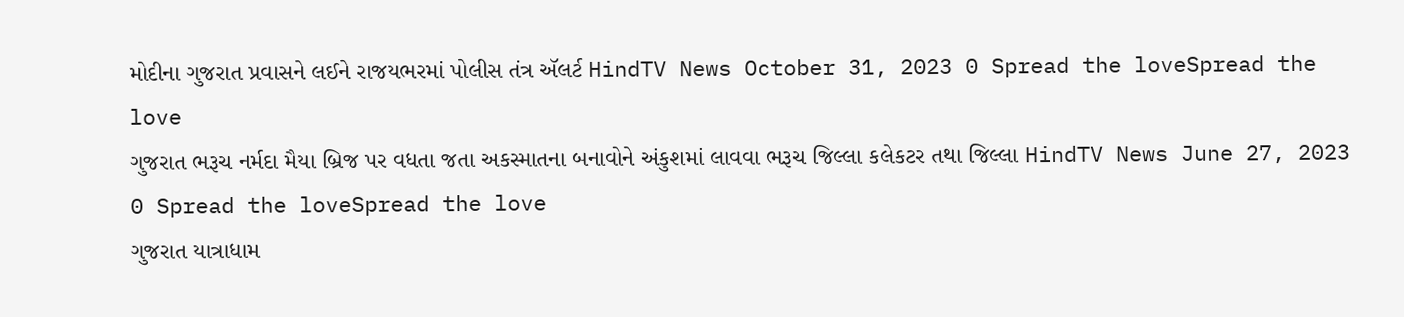મોદીના ગુજરાત પ્રવાસને લઈને રાજયભરમાં પોલીસ તંત્ર ઍલર્ટ HindTV News October 31, 2023 0 Spread the loveSpread the love
ગુજરાત ભરૂચ નર્મદા મૈયા બ્રિજ પર વધતા જતા અકસ્માતના બનાવોને અંકુશમાં લાવવા ભરૂચ જિલ્લા કલેકટર તથા જિલ્લા HindTV News June 27, 2023 0 Spread the loveSpread the love
ગુજરાત યાત્રાધામ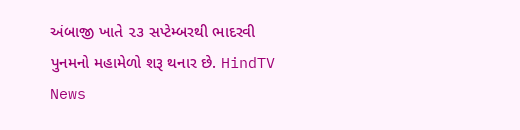અંબાજી ખાતે ૨૩ સપ્ટેમ્બરથી ભાદરવી પુનમનો મહામેળો શરૂ થનાર છે. HindTV News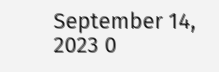September 14, 2023 0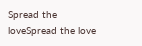Spread the loveSpread the love